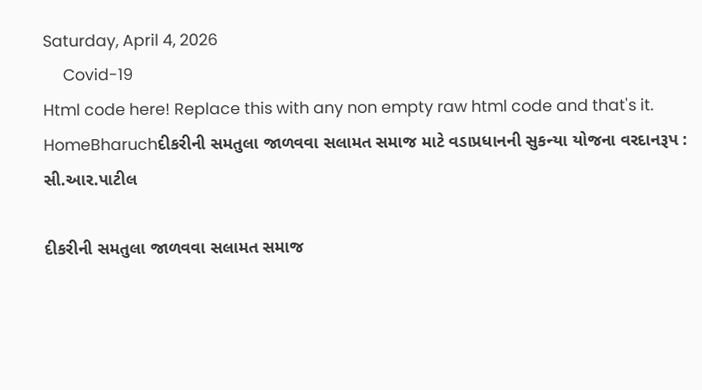Saturday, April 4, 2026
     Covid-19
Html code here! Replace this with any non empty raw html code and that's it.
HomeBharuchદીકરીની સમતુલા જાળવવા સલામત સમાજ માટે વડાપ્રધાનની સુકન્યા યોજના વરદાનરૂપ : સી.આર.પાટીલ

દીકરીની સમતુલા જાળવવા સલામત સમાજ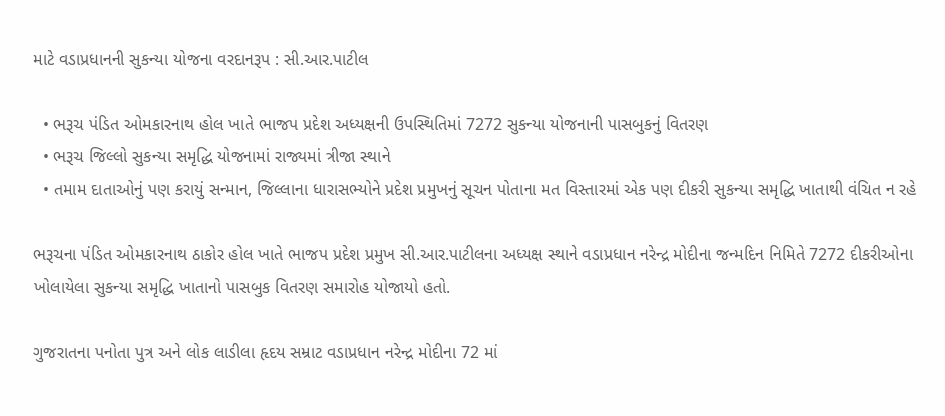માટે વડાપ્રધાનની સુકન્યા યોજના વરદાનરૂપ : સી.આર.પાટીલ

  • ભરૂચ પંડિત ઓમકારનાથ હોલ ખાતે ભાજપ પ્રદેશ અધ્યક્ષની ઉપસ્થિતિમાં 7272 સુકન્યા યોજનાની પાસબુકનું વિતરણ
  • ભરૂચ જિલ્લો સુકન્યા સમૃદ્ધિ યોજનામાં રાજ્યમાં ત્રીજા સ્થાને
  • તમામ દાતાઓનું પણ કરાયું સન્માન, જિલ્લાના ધારાસભ્યોને પ્રદેશ પ્રમુખનું સૂચન પોતાના મત વિસ્તારમાં એક પણ દીકરી સુકન્યા સમૃદ્ધિ ખાતાથી વંચિત ન રહે

ભરૂચના પંડિત ઓમકારનાથ ઠાકોર હોલ ખાતે ભાજપ પ્રદેશ પ્રમુખ સી.આર.પાટીલના અધ્યક્ષ સ્થાને વડાપ્રધાન નરેન્દ્ર મોદીના જન્મદિન નિમિતે 7272 દીકરીઓના ખોલાયેલા સુકન્યા સમૃદ્ધિ ખાતાનો પાસબુક વિતરણ સમારોહ યોજાયો હતો.

ગુજરાતના પનોતા પુત્ર અને લોક લાડીલા હૃદય સમ્રાટ વડાપ્રધાન નરેન્દ્ર મોદીના 72 માં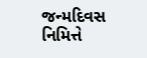જન્મદિવસ નિમિત્તે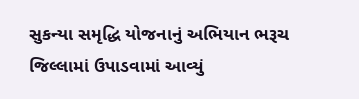સુકન્યા સમૃદ્ધિ યોજનાનું અભિયાન ભરૂચ જિલ્લામાં ઉપાડવામાં આવ્યું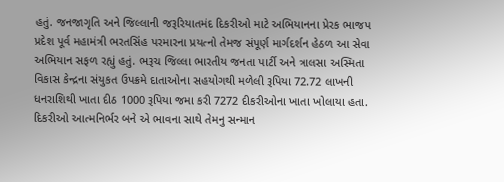હતું. જનજાગૃતિ અને જિલ્લાની જરૂરિયાતમંદ દિકરીઓ માટે અભિયાનના પ્રેરક ભાજપ પ્રદેશ પૂર્વ મહામંત્રી ભરતસિંહ પરમારના પ્રયત્નો તેમજ સંપૂર્ણ માર્ગદર્શન હેઠળ આ સેવા અભિયાન સફળ રહ્યું હતું. ભરૂચ જિલ્લા ભારતીય જનતા પાર્ટી અને ત્રાલસા અસ્મિતા વિકાસ કેન્દ્રના સંયુકત ઉપક્રમે દાતાઓના સહયોગથી મળેલી રૂપિયા 72.72 લાખની ધનરાશિથી ખાતા દીઠ 1000 રૂપિયા જમા કરી 7272 દીકરીઓના ખાતા ખોલાયા હતા. દિકરીઓ આત્મનિર્ભર બને એ ભાવના સાથે તેમનુ સન્માન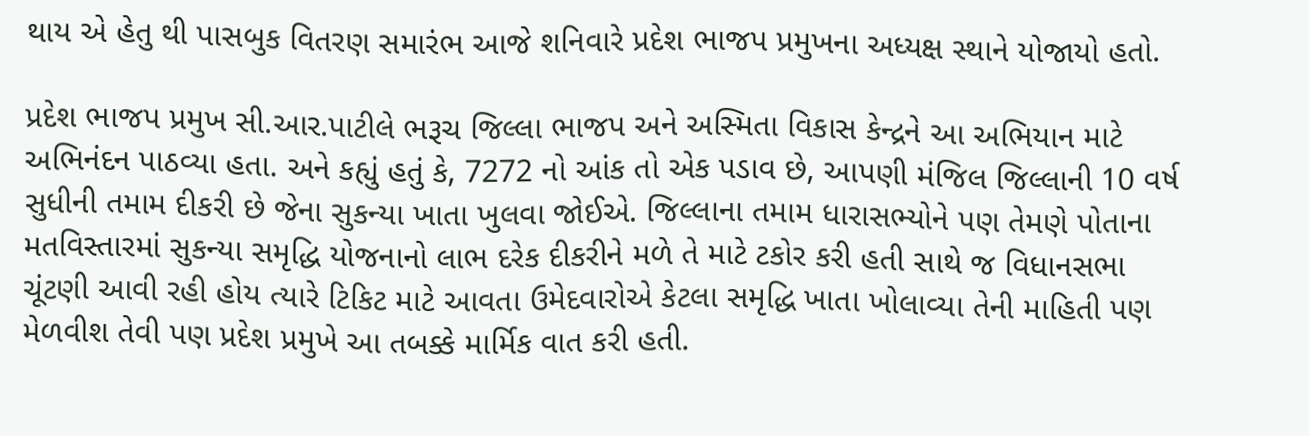થાય એ હેતુ થી પાસબુક વિતરણ સમારંભ આજે શનિવારે પ્રદેશ ભાજપ પ્રમુખના અધ્યક્ષ સ્થાને યોજાયો હતો.

પ્રદેશ ભાજપ પ્રમુખ સી.આર.પાટીલે ભરૂચ જિલ્લા ભાજપ અને અસ્મિતા વિકાસ કેન્દ્રને આ અભિયાન માટે અભિનંદન પાઠવ્યા હતા. અને કહ્યું હતું કે, 7272 નો આંક તો એક પડાવ છે, આપણી મંજિલ જિલ્લાની 10 વર્ષ સુધીની તમામ દીકરી છે જેના સુકન્યા ખાતા ખુલવા જોઈએ. જિલ્લાના તમામ ધારાસભ્યોને પણ તેમણે પોતાના મતવિસ્તારમાં સુકન્યા સમૃદ્ધિ યોજનાનો લાભ દરેક દીકરીને મળે તે માટે ટકોર કરી હતી સાથે જ વિધાનસભા ચૂંટણી આવી રહી હોય ત્યારે ટિકિટ માટે આવતા ઉમેદવારોએ કેટલા સમૃદ્ધિ ખાતા ખોલાવ્યા તેની માહિતી પણ મેળવીશ તેવી પણ પ્રદેશ પ્રમુખે આ તબક્કે માર્મિક વાત કરી હતી.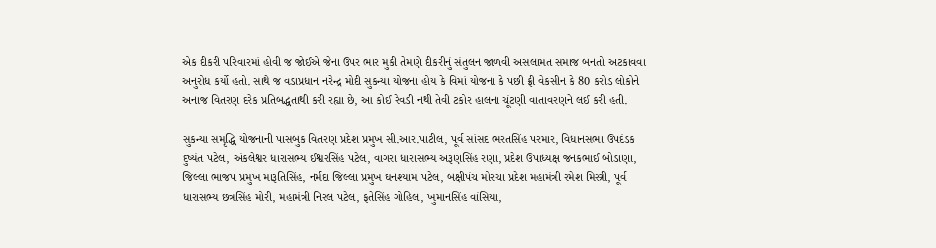એક દીકરી પરિવારમાં હોવી જ જોઈએ જેના ઉપર ભાર મુકી તેમણે દીકરીનું સંતુલન જાળવી અસલામત સમાજ બનતો અટકાવવા અનુરોધ કર્યો હતો. સાથે જ વડાપ્રધાન નરેન્દ્ર મોદી સુકન્યા યોજના હોય કે વિમાં યોજના કે પછી ફ્રી વેકસીન કે 80 કરોડ લોકોને અનાજ વિતરણ દરેક પ્રતિબદ્ધતાથી કરી રહ્યા છે, આ કોઈ રેવડી નથી તેવી ટકોર હાલના ચૂંટણી વાતાવરણને લઈ કરી હતી.

સુકન્યા સમૃદ્ધિ યોજનાની પાસબુક વિતરણ પ્રદેશ પ્રમુખ સી.આર.પાટીલ, પૂર્વ સાંસદ ભરતસિંહ પરમાર, વિધાનસભા ઉપદંડક દુષ્યંત પટેલ, અંકલેશ્વર ધારાસભ્ય ઈશ્વરસિંહ પટેલ, વાગરા ધારાસભ્ય અરૂણસિંહ રણા, પ્રદેશ ઉપાધ્યક્ષ જનકભાઈ બોડાણા, જિલ્લા ભાજપ પ્રમુખ મારૂતિસિંહ, નર્મદા જિલ્લા પ્રમુખ ઘનશ્યામ પટેલ, બક્ષીપંચ મોરચા પ્રદેશ મહામંત્રી રમેશ મિસ્ત્રી, પૂર્વ ધારાસભ્ય છત્રસિંહ મોરી, મહામંત્રી નિરલ પટેલ, ફતેસિંહ ગોહિલ, ખુમાનસિંહ વાંસિયા,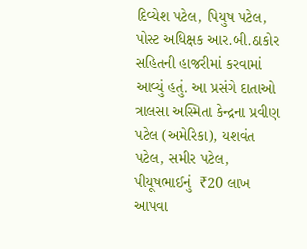દિવ્યેશ પટેલ, પિયુષ પટેલ, પોસ્ટ અધિક્ષક આર.બી.ઠાકોર સહિતની હાજરીમાં કરવામાં આવ્યું હતું. આ પ્રસંગે દાતાઓ ત્રાલસા અસ્મિતા કેન્દ્રના પ્રવીણ પટેલ (અમેરિકા), યશવંત પટેલ, સમીર પટેલ, પીયૂષભાઈનું  ₹20 લાખ આપવા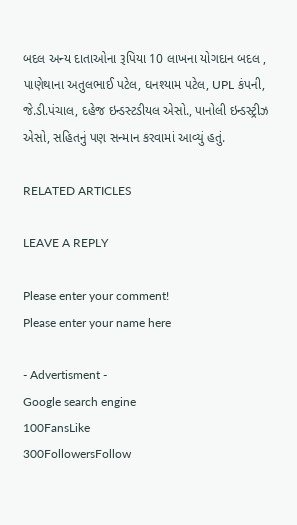બદલ અન્ય દાતાઓના રૂપિયા 10 લાખના યોગદાન બદલ , પાણેથાના અતુલભાઈ પટેલ, ઘનશ્યામ પટેલ, UPL કંપની, જે.ડી.પંચાલ, દહેજ ઇન્ડસ્ટડીયલ એસો., પાનોલી ઇન્ડસ્ટ્રીઝ એસો, સહિતનું પણ સન્માન કરવામાં આવ્યું હતું.

RELATED ARTICLES

LEAVE A REPLY

Please enter your comment!
Please enter your name here

- Advertisment -
Google search engine
100FansLike
300FollowersFollow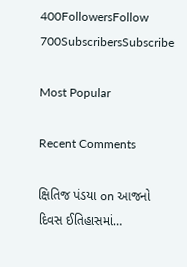400FollowersFollow
700SubscribersSubscribe

Most Popular

Recent Comments

ક્ષિતિજ પંડયા on આજનો દિવસ ઈતિહાસમાં…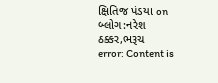ક્ષિતિજ પંડયા on બ્લોગ:નરેશ ઠક્કર,ભરૂચ
error: Content is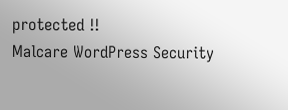protected !!
Malcare WordPress Security